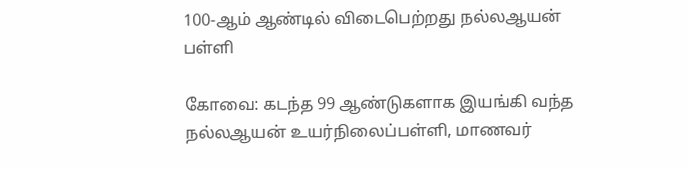100-ஆம் ஆண்டில் விடைபெற்றது நல்லஆயன் பள்ளி

கோவை: கடந்த 99 ஆண்டுகளாக இயங்கி வந்த நல்லஆயன் உயர்நிலைப்பள்ளி, மாணவர்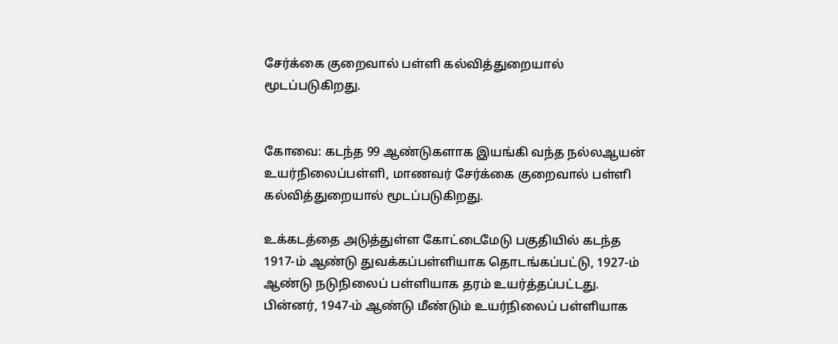சேர்க்கை குறைவால் பள்ளி கல்வித்துறையால் மூடப்படுகிறது.


கோவை: கடந்த 99 ஆண்டுகளாக இயங்கி வந்த நல்லஆயன் உயர்நிலைப்பள்ளி, மாணவர் சேர்க்கை குறைவால் பள்ளி கல்வித்துறையால் மூடப்படுகிறது.

உக்கடத்தை அடுத்துள்ள கோட்டைமேடு பகுதியில் கடந்த 1917-ம் ஆண்டு துவக்கப்பள்ளியாக தொடங்கப்பட்டு, 1927-ம் ஆண்டு நடுநிலைப் பள்ளியாக தரம் உயர்த்தப்பட்டது. பின்னர், 1947-ம் ஆண்டு மீண்டும் உயர்நிலைப் பள்ளியாக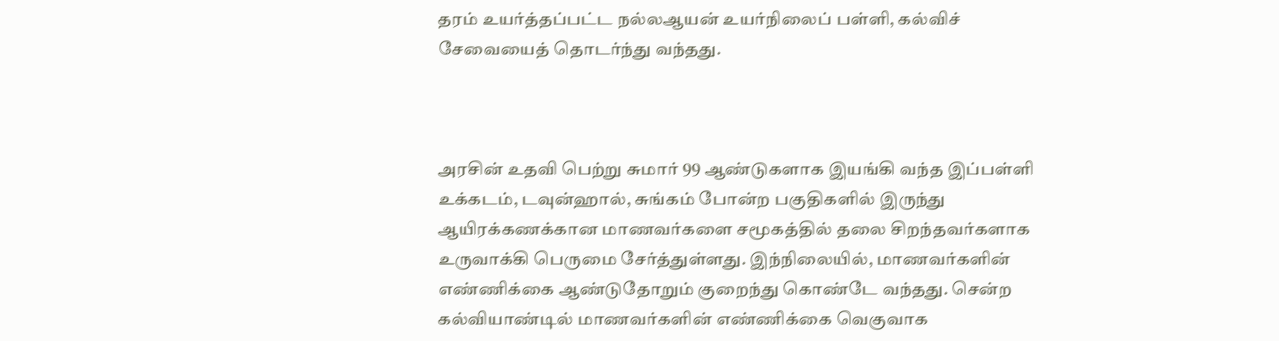தரம் உயர்த்தப்பட்ட நல்லஆயன் உயர்நிலைப் பள்ளி, கல்விச் சேவையைத் தொடர்ந்து வந்தது.



அரசின் உதவி பெற்று சுமார் 99 ஆண்டுகளாக இயங்கி வந்த இப்பள்ளி உக்கடம், டவுன்ஹால், சுங்கம் போன்ற பகுதிகளில் இருந்து ஆயிரக்கணக்கான மாணவர்களை சமூகத்தில் தலை சிறந்தவர்களாக உருவாக்கி பெருமை சேர்த்துள்ளது. இந்நிலையில், மாணவர்களின் எண்ணிக்கை ஆண்டுதோறும் குறைந்து கொண்டே வந்தது. சென்ற கல்வியாண்டில் மாணவர்களின் எண்ணிக்கை வெகுவாக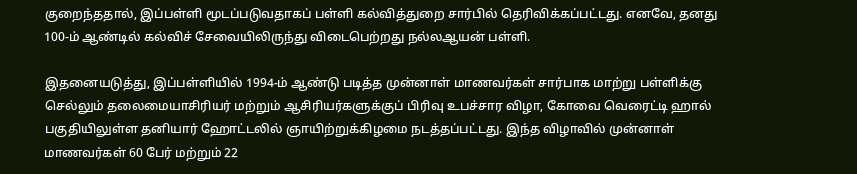குறைந்ததால், இப்பள்ளி மூடப்படுவதாகப் பள்ளி கல்வித்துறை சார்பில் தெரிவிக்கப்பட்டது. எனவே, தனது 100-ம் ஆண்டில் கல்விச் சேவையிலிருந்து விடைபெற்றது நல்லஆயன் பள்ளி.

இதனையடுத்து, இப்பள்ளியில் 1994-ம் ஆண்டு படித்த முன்னாள் மாணவர்கள் சார்பாக மாற்று பள்ளிக்கு செல்லும் தலைமையாசிரியர் மற்றும் ஆசிரியர்களுக்குப் பிரிவு உபச்சார விழா, கோவை வெரைட்டி ஹால் பகுதியிலுள்ள தனியார் ஹோட்டலில் ஞாயிற்றுக்கிழமை நடத்தப்பட்டது. இந்த விழாவில் முன்னாள் மாணவர்கள் 60 பேர் மற்றும் 22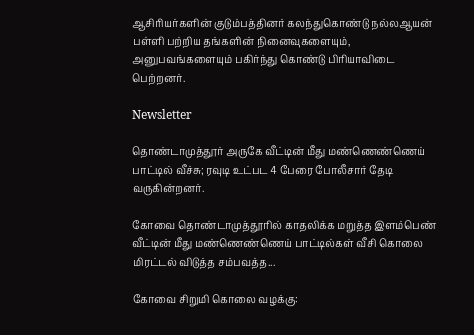ஆசிரியர்களின் குடும்பத்தினர் கலந்துகொண்டு நல்லஆயன் பள்ளி பற்றிய தங்களின் நினைவுகளையும், அனுபவங்களையும் பகிர்ந்து கொண்டு பிரியாவிடை பெற்றனர்.

Newsletter

தொண்டாமுத்தூர் அருகே வீட்டின் மீது மண்ணெண்ணெய் பாட்டில் வீச்சு; ரவுடி உட்பட 4 பேரை போலீசார் தேடி வருகின்றனர்.

கோவை தொண்டாமுத்தூரில் காதலிக்க மறுத்த இளம்பெண் வீட்டின் மீது மண்ணெண்ணெய் பாட்டில்கள் வீசி கொலை மிரட்டல் விடுத்த சம்பவத்த...

கோவை சிறுமி கொலை வழக்கு: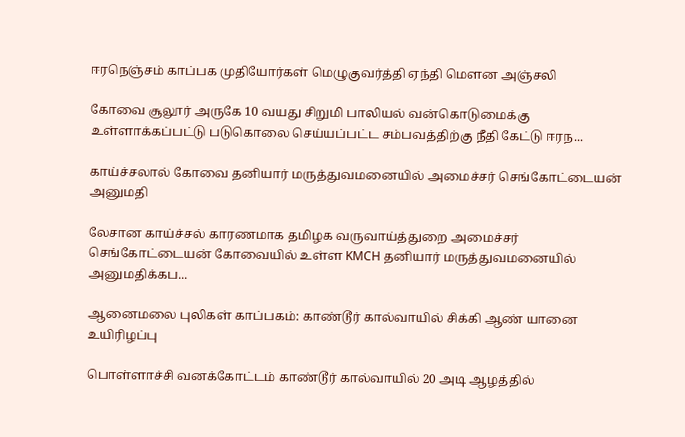ஈரநெஞ்சம் காப்பக முதியோர்கள் மெழுகுவர்த்தி ஏந்தி மௌன அஞ்சலி

கோவை சூலூர் அருகே 10 வயது சிறுமி பாலியல் வன்கொடுமைக்கு உள்ளாக்கப்பட்டு படுகொலை செய்யப்பட்ட சம்பவத்திற்கு நீதி கேட்டு ஈரந...

காய்ச்சலால் கோவை தனியார் மருத்துவமனையில் அமைச்சர் செங்கோட்டையன் அனுமதி

லேசான காய்ச்சல் காரணமாக தமிழக வருவாய்த்துறை அமைச்சர் செங்கோட்டையன் கோவையில் உள்ள KMCH தனியார் மருத்துவமனையில் அனுமதிக்கப...

ஆனைமலை புலிகள் காப்பகம்: காண்டூர் கால்வாயில் சிக்கி ஆண் யானை உயிரிழப்பு

பொள்ளாச்சி வனக்கோட்டம் காண்டூர் கால்வாயில் 20 அடி ஆழத்தில்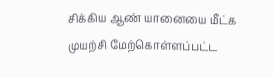சிக்கிய ஆண் யானையை மீட்க முயற்சி மேற்கொள்ளப்பட்ட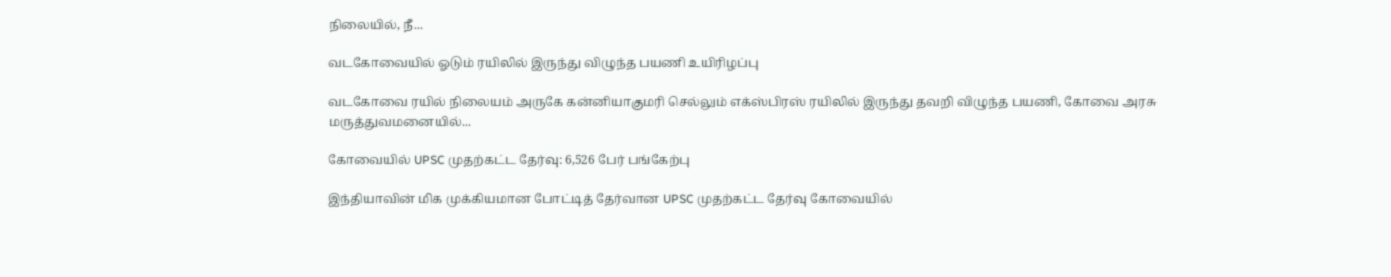நிலையில், நீ...

வடகோவையில் ஓடும் ரயிலில் இருந்து விழுந்த பயணி உயிரிழப்பு

வடகோவை ரயில் நிலையம் அருகே கன்னியாகுமரி செல்லும் எக்ஸ்பிரஸ் ரயிலில் இருந்து தவறி விழுந்த பயணி, கோவை அரசு மருத்துவமனையில்...

கோவையில் UPSC முதற்கட்ட தேர்வு: 6,526 பேர் பங்கேற்பு

இந்தியாவின் மிக முக்கியமான போட்டித் தேர்வான UPSC முதற்கட்ட தேர்வு கோவையில்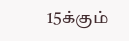15க்கும்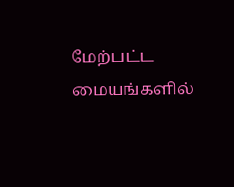மேற்பட்ட மையங்களில்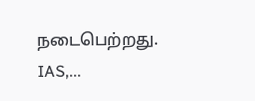நடைபெற்றது. IAS,...